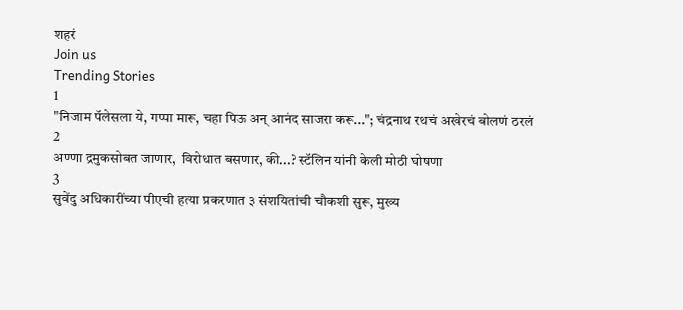शहरं
Join us
Trending Stories
1
"निजाम पॅलेसला ये, गप्पा मारू, चहा पिऊ अन् आनंद साजरा करू..."; चंद्रनाथ रथचं अखेरचं बोलणं ठरलं
2
अण्णा द्रमुकसोबत जाणार,  विरोधात बसणार, की...? स्टॅलिन यांनी केली मोठी घोषणा
3
सुवेंदु अधिकारींच्या पीएची हत्या प्रकरणात ३ संशयितांची चौकशी सुरू, मुख्य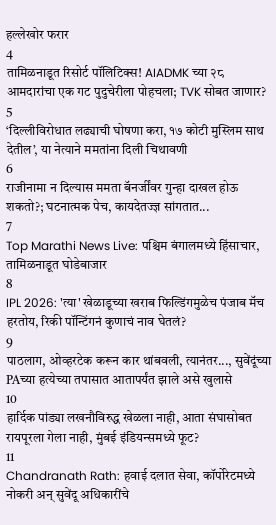हल्लेखोर फरार
4
तामिळनाडूत रिसोर्ट पॉलिटिक्स! AIADMK च्या २८ आमदारांचा एक गट पुदुचेरीला पोहचला; TVK सोबत जाणार?
5
‘दिल्लीविरोधात लढ्याची घोषणा करा, १७ कोटी मुस्लिम साथ देतील’, या नेत्याने ममतांना दिली चिथावणी
6
राजीनामा न दिल्यास ममता बॅनर्जींवर गुन्हा दाखल होऊ शकतो?; घटनात्मक पेच, कायदेतज्ज्ञ सांगतात...
7
Top Marathi News Live: पश्चिम बंगालमध्ये हिंसाचार, तामिळनाडूत घोडेबाजार
8
IPL 2026: 'त्या' खेळाडूच्या खराब फिल्डिंगमुळेच पंजाब मॅच हरतोय, रिकी पॉन्टिंगनं कुणाचं नाव घेतलं?
9
पाठलाग, ओव्हरटेक करून कार थांबवली, त्यानंतर..., सुवेंदूंच्या PAच्या हत्येच्या तपासात आतापर्यंत झाले असे खुलासे
10
हार्दिक पांड्या लखनौविरुद्ध खेळला नाही, आता संघासोबत रायपूरला गेला नाही, मुंबई इंडियन्समध्ये फूट?
11
Chandranath Rath: हवाई दलात सेवा, कॉर्पोरेटमध्ये नोकरी अन् सुवेंदू अधिकारींचे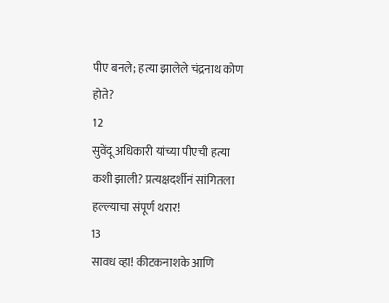पीए बनले; हत्या झालेले चंद्रनाथ कोण होते?
12
सुवेंदू अधिकारी यांच्या पीएची हत्या कशी झाली? प्रत्यक्षदर्शीनं सांगितला हल्ल्याचा संपूर्ण थरार!
13
सावध व्हा! कीटकनाशके आणि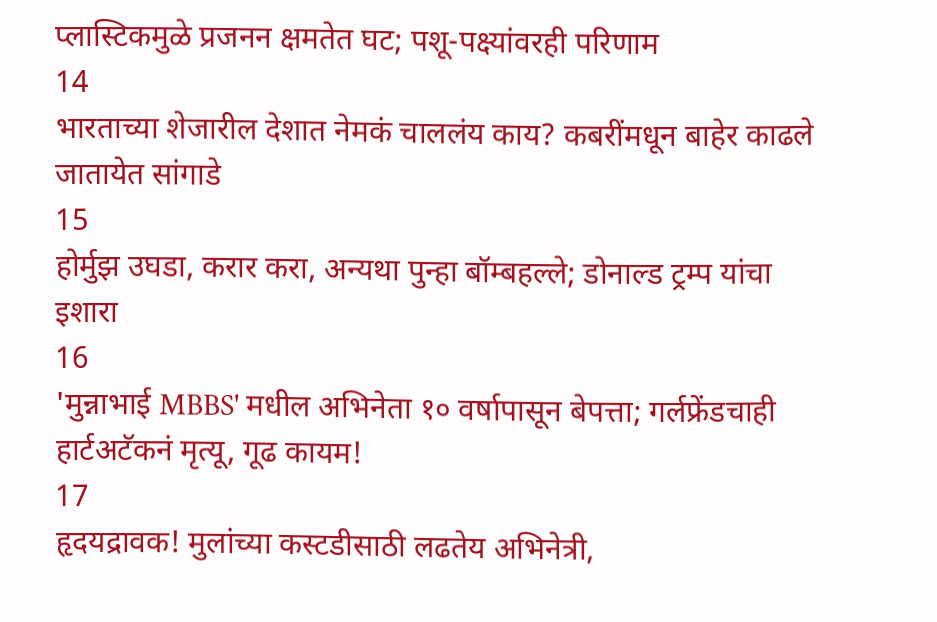प्लास्टिकमुळे प्रजनन क्षमतेत घट; पशू-पक्ष्यांवरही परिणाम
14
भारताच्या शेजारील देशात नेमकं चाललंय काय? कबरींमधून बाहेर काढले जातायेत सांगाडे
15
होर्मुझ उघडा, करार करा, अन्यथा पुन्हा बॉम्बहल्ले; डोनाल्ड ट्रम्प यांचा इशारा
16
'मुन्नाभाई MBBS' मधील अभिनेता १० वर्षापासून बेपत्ता; गर्लफ्रेंडचाही हार्टअटॅकनं मृत्यू, गूढ कायम!
17
हृदयद्रावक! मुलांच्या कस्टडीसाठी लढतेय अभिनेत्री,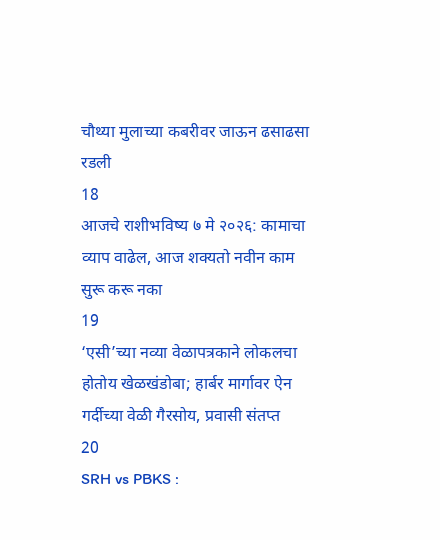चौथ्या मुलाच्या कबरीवर जाऊन ढसाढसा रडली
18
आजचे राशीभविष्य ७ मे २०२६: कामाचा व्याप वाढेल, आज शक्यतो नवीन काम सुरू करू नका
19
‘एसी’च्या नव्या वेळापत्रकाने लोकलचा होतोय खेळखंडोबा; हार्बर मार्गावर ऐन गर्दीच्या वेळी गैरसोय, प्रवासी संतप्त
20
SRH vs PBKS :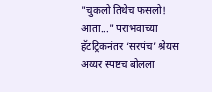"चुकलो तिथेच फसलो! आता..." पराभवाच्या हॅटट्रिकनंतर ‘सरपंच’ श्रेयस अय्यर स्पष्टच बोलला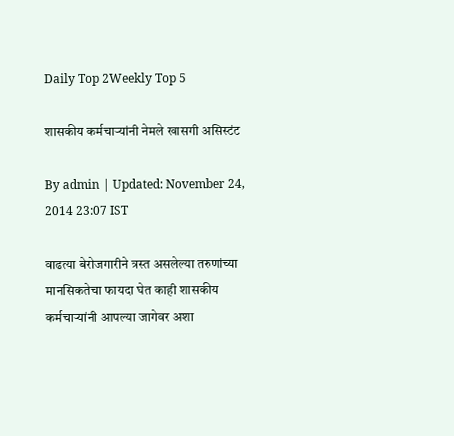Daily Top 2Weekly Top 5

शासकीय कर्मचाऱ्यांनी नेमले खासगी असिस्टंट

By admin | Updated: November 24, 2014 23:07 IST

वाढत्या बेरोजगारीने त्रस्त असलेल्या तरुणांच्या मानसिकतेचा फायदा घेत काही शासकीय कर्मचाऱ्यांनी आपल्या जागेवर अशा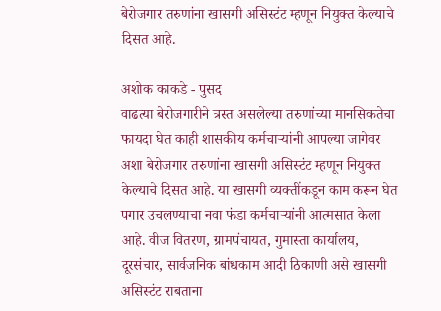बेरोजगार तरुणांना खासगी असिस्टंट म्हणून नियुक्त केल्याचे दिसत आहे.

अशोक काकडे - पुसद
वाढत्या बेरोजगारीने त्रस्त असलेल्या तरुणांच्या मानसिकतेचा फायदा घेत काही शासकीय कर्मचाऱ्यांनी आपल्या जागेवर अशा बेरोजगार तरुणांना खासगी असिस्टंट म्हणून नियुक्त केल्याचे दिसत आहे. या खासगी व्यक्तींकडून काम करून घेत पगार उचलण्याचा नवा फंडा कर्मचाऱ्यांनी आत्मसात केला आहे. वीज वितरण, ग्रामपंचायत, गुमास्ता कार्यालय, दूरसंचार, सार्वजनिक बांधकाम आदी ठिकाणी असे खासगी असिस्टंट राबताना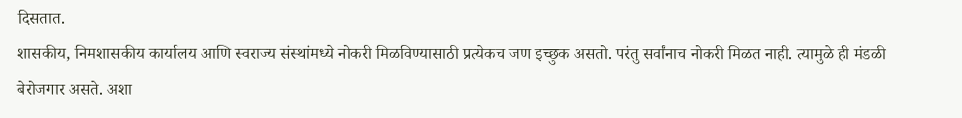दिसतात.
शासकीय, निमशासकीय कार्यालय आणि स्वराज्य संस्थांमध्ये नोकरी मिळविण्यासाठी प्रत्येकच जण इच्छुक असतो. परंतु सर्वांनाच नोकरी मिळत नाही. त्यामुळे ही मंडळी बेरोजगार असते. अशा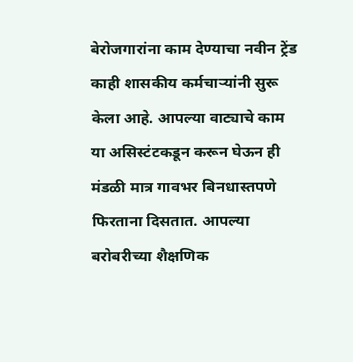बेरोजगारांना काम देण्याचा नवीन ट्रेंड काही शासकीय कर्मचाऱ्यांनी सुरू केला आहे. आपल्या वाट्याचे काम या असिस्टंटकडून करून घेऊन ही मंडळी मात्र गावभर बिनधास्तपणे फिरताना दिसतात. आपल्या बरोबरीच्या शैक्षणिक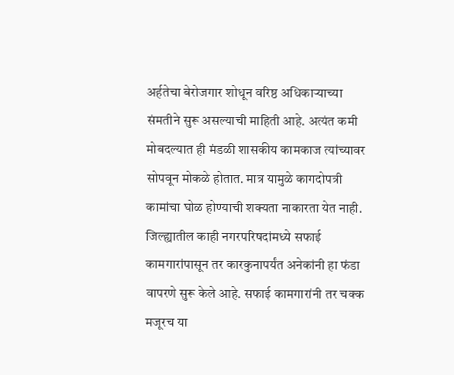अर्हतेचा बेरोजगार शोधून वरिष्ठ अधिकाऱ्याच्या संमतीने सुरू असल्याची माहिती आहे. अत्यंत कमी मोबदल्यात ही मंडळी शासकीय कामकाज त्यांच्यावर सोपवून मोकळे होतात. मात्र यामुळे कागदोपत्री कामांचा घोळ होण्याची शक्यता नाकारता येत नाही.
जिल्ह्यातील काही नगरपरिषदांमध्ये सफाई कामगारांपासून तर कारकुनापर्यंत अनेकांनी हा फंडा वापरणे सुरू केले आहे. सफाई कामगारांनी तर चक्क मजूरच या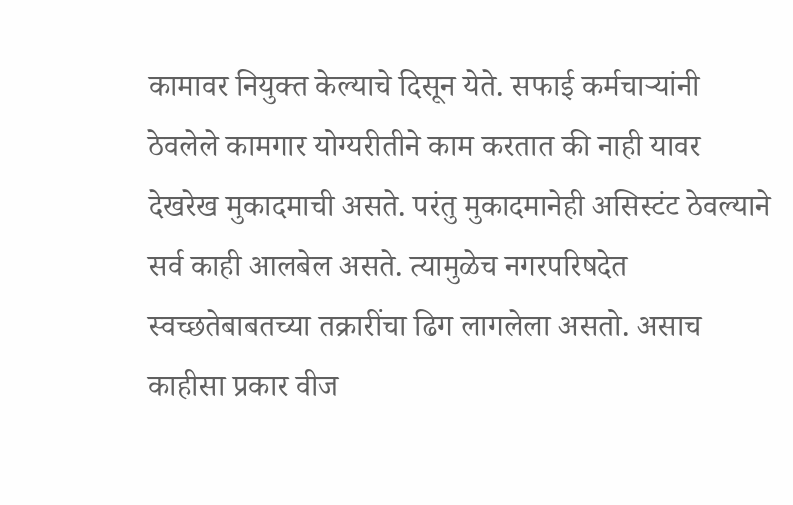कामावर नियुक्त केल्याचे दिसून येते. सफाई कर्मचाऱ्यांनी ठेवलेले कामगार योग्यरीतीने काम करतात की नाही यावर देखरेख मुकादमाची असते. परंतु मुकादमानेही असिस्टंट ठेवल्याने सर्व काही आलबेल असते. त्यामुळेच नगरपरिषदेत स्वच्छतेबाबतच्या तक्रारींचा ढिग लागलेला असतो. असाच काहीसा प्रकार वीज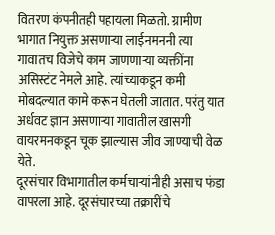वितरण कंपनीतही पहायला मिळतो. ग्रामीण भागात नियुक्त असणाऱ्या लाईनमननी त्या गावातच विजेचे काम जाणणाऱ्या व्यक्तींना असिस्टंट नेमले आहे. त्यांच्याकडून कमी मोबदल्यात कामे करून घेतली जातात. परंतु यात अर्धवट ज्ञान असणाऱ्या गावातील खासगी वायरमनकडून चूक झाल्यास जीव जाण्याची वेळ येते.
दूरसंचार विभागातील कर्मचाऱ्यांनीही असाच फंडा वापरला आहे. दूरसंचारच्या तक्रारींचे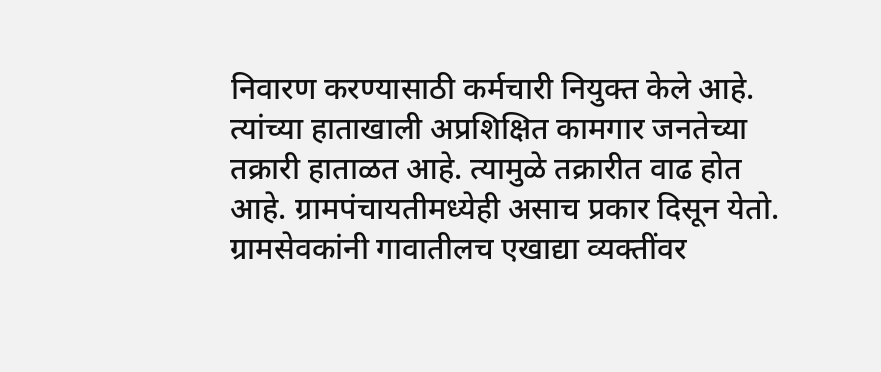निवारण करण्यासाठी कर्मचारी नियुक्त केले आहे. त्यांच्या हाताखाली अप्रशिक्षित कामगार जनतेच्या तक्रारी हाताळत आहे. त्यामुळे तक्रारीत वाढ होत आहे. ग्रामपंचायतीमध्येही असाच प्रकार दिसून येतो. ग्रामसेवकांनी गावातीलच एखाद्या व्यक्तींवर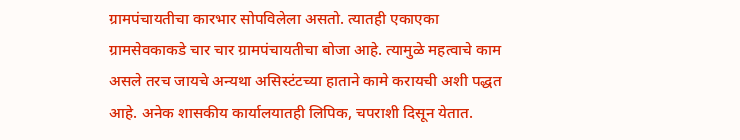ग्रामपंचायतीचा कारभार सोपविलेला असतो. त्यातही एकाएका ग्रामसेवकाकडे चार चार ग्रामपंचायतीचा बोजा आहे. त्यामुळे महत्वाचे काम असले तरच जायचे अन्यथा असिस्टंटच्या हाताने कामे करायची अशी पद्धत आहे. अनेक शासकीय कार्यालयातही लिपिक, चपराशी दिसून येतात.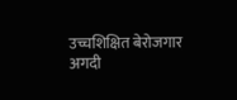उच्चशिक्षित बेरोजगार अगदी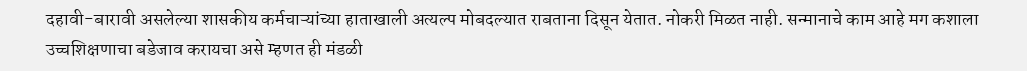दहावी-बारावी असलेल्या शासकीय कर्मचाऱ्यांच्या हाताखाली अत्यल्प मोबदल्यात राबताना दिसून येतात. नोकरी मिळत नाही. सन्मानाचे काम आहे मग कशाला उच्चशिक्षणाचा बडेजाव करायचा असे म्हणत ही मंडळी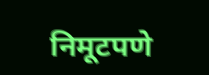निमूटपणे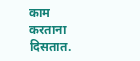काम करताना दिसतात.